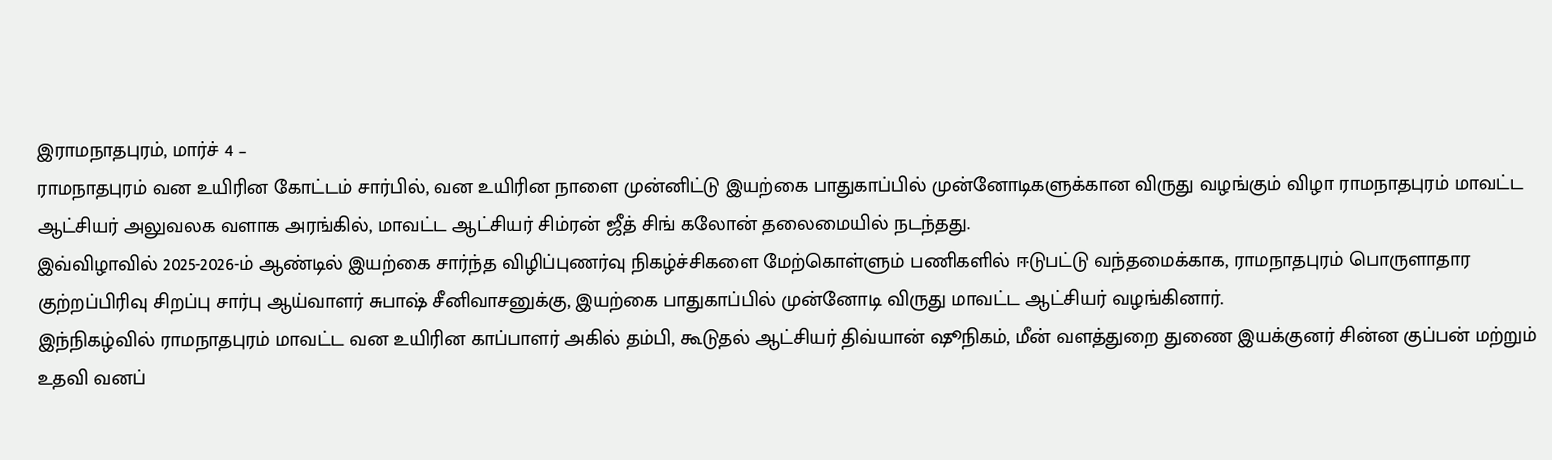இராமநாதபுரம், மார்ச் 4 –
ராமநாதபுரம் வன உயிரின கோட்டம் சார்பில், வன உயிரின நாளை முன்னிட்டு இயற்கை பாதுகாப்பில் முன்னோடிகளுக்கான விருது வழங்கும் விழா ராமநாதபுரம் மாவட்ட ஆட்சியர் அலுவலக வளாக அரங்கில், மாவட்ட ஆட்சியர் சிம்ரன் ஜீத் சிங் கலோன் தலைமையில் நடந்தது.
இவ்விழாவில் 2025-2026-ம் ஆண்டில் இயற்கை சார்ந்த விழிப்புணர்வு நிகழ்ச்சிகளை மேற்கொள்ளும் பணிகளில் ஈடுபட்டு வந்தமைக்காக, ராமநாதபுரம் பொருளாதார குற்றப்பிரிவு சிறப்பு சார்பு ஆய்வாளர் சுபாஷ் சீனிவாசனுக்கு, இயற்கை பாதுகாப்பில் முன்னோடி விருது மாவட்ட ஆட்சியர் வழங்கினார்.
இந்நிகழ்வில் ராமநாதபுரம் மாவட்ட வன உயிரின காப்பாளர் அகில் தம்பி, கூடுதல் ஆட்சியர் திவ்யான் ஷூநிகம், மீன் வளத்துறை துணை இயக்குனர் சின்ன குப்பன் மற்றும் உதவி வனப்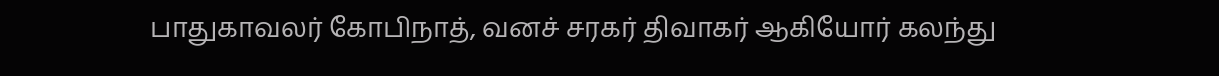பாதுகாவலர் கோபிநாத், வனச் சரகர் திவாகர் ஆகியோர் கலந்து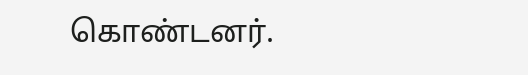கொண்டனர்.